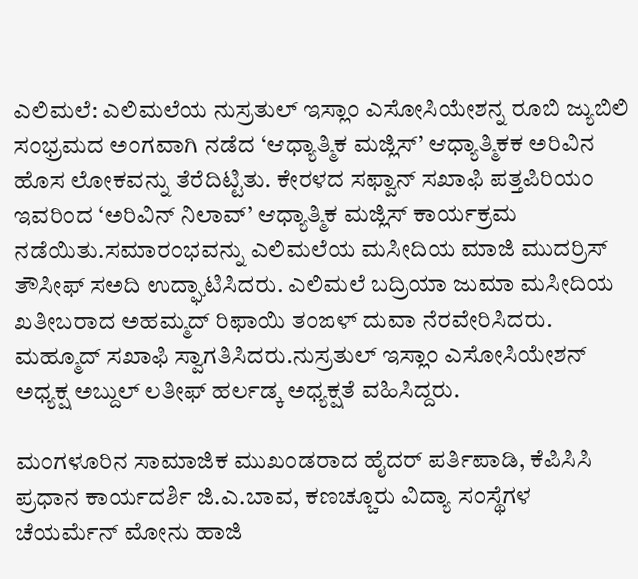ಎಲಿಮಲೆ: ಎಲಿಮಲೆಯ ನುಸ್ರತುಲ್ ಇಸ್ಲಾಂ ಎಸೋಸಿಯೇಶನ್ನ ರೂಬಿ ಜ್ಯುಬಿಲಿ ಸಂಭ್ರಮದ ಅಂಗವಾಗಿ ನಡೆದ ‘ಆಧ್ಯಾತ್ಮಿಕ ಮಜ್ಲಿಸ್’ ಆಧ್ಯಾತ್ಮಿಕಕ ಅರಿವಿನ ಹೊಸ ಲೋಕವನ್ನು ತೆರೆದಿಟ್ಟಿತು. ಕೇರಳದ ಸಫ್ವಾನ್ ಸಖಾಫಿ ಪತ್ತಪಿರಿಯಂ ಇವರಿಂದ ‘ಅರಿವಿನ್ ನಿಲಾವ್’ ಆಧ್ಯಾತ್ಮಿಕ ಮಜ್ಲಿಸ್ ಕಾರ್ಯಕ್ರಮ ನಡೆಯಿತು.ಸಮಾರಂಭವನ್ನು ಎಲಿಮಲೆಯ ಮಸೀದಿಯ ಮಾಜಿ ಮುದರ್ರಿಸ್ ತೌಸೀಫ್ ಸಅದಿ ಉದ್ಘಾಟಿಸಿದರು. ಎಲಿಮಲೆ ಬದ್ರಿಯಾ ಜುಮಾ ಮಸೀದಿಯ
ಖತೀಬರಾದ ಅಹಮ್ಮದ್ ರಿಫಾಯಿ ತಂಙಳ್ ದುವಾ ನೆರವೇರಿಸಿದರು. ಮಹ್ಮೂದ್ ಸಖಾಫಿ ಸ್ವಾಗತಿಸಿದರು.ನುಸ್ರತುಲ್ ಇಸ್ಲಾಂ ಎಸೋಸಿಯೇಶನ್ ಅಧ್ಯಕ್ಷ ಅಬ್ದುಲ್ ಲತೀಫ್ ಹರ್ಲಡ್ಕ ಅಧ್ಯಕ್ಷತೆ ವಹಿಸಿದ್ದರು.

ಮಂಗಳೂರಿನ ಸಾಮಾಜಿಕ ಮುಖಂಡರಾದ ಹೈದರ್ ಪರ್ತಿಪಾಡಿ, ಕೆಪಿಸಿಸಿ ಪ್ರಧಾನ ಕಾರ್ಯದರ್ಶಿ ಜಿ.ಎ.ಬಾವ, ಕಣಚ್ಚೂರು ವಿದ್ಯಾ ಸಂಸ್ಥೆಗಳ ಚೆಯರ್ಮೆನ್ ಮೋನು ಹಾಜಿ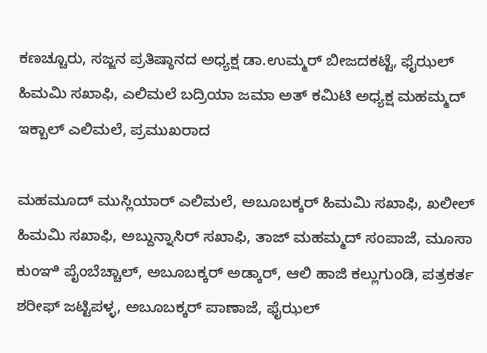ಕಣಚ್ಚೂರು, ಸಜ್ಜನ ಪ್ರತಿಷ್ಠಾನದ ಅಧ್ಯಕ್ಷ ಡಾ.ಉಮ್ಮರ್ ಬೀಜದಕಟ್ಟೆ, ಫೈಝಲ್ ಹಿಮಮಿ ಸಖಾಫಿ, ಎಲಿಮಲೆ ಬದ್ರಿಯಾ ಜಮಾ ಅತ್ ಕಮಿಟಿ ಅಧ್ಯಕ್ಷ ಮಹಮ್ಮದ್ ಇಕ್ಬಾಲ್ ಎಲಿಮಲೆ, ಪ್ರಮುಖರಾದ

ಮಹಮೂದ್ ಮುಸ್ಲಿಯಾರ್ ಎಲಿಮಲೆ, ಅಬೂಬಕ್ಕರ್ ಹಿಮಮಿ ಸಖಾಫಿ, ಖಲೀಲ್ ಹಿಮಮಿ ಸಖಾಫಿ, ಅಬ್ದುನ್ನಾಸಿರ್ ಸಖಾಫಿ, ತಾಜ್ ಮಹಮ್ಮದ್ ಸಂಪಾಜೆ, ಮೂಸಾ ಕುಂಞಿ ಪೈಂಬೆಚ್ಚಾಲ್, ಅಬೂಬಕ್ಕರ್ ಅಡ್ಕಾರ್, ಆಲಿ ಹಾಜಿ ಕಲ್ಲುಗುಂಡಿ, ಪತ್ರಕರ್ತ ಶರೀಫ್ ಜಟ್ಟಿಪಳ್ಳ, ಅಬೂಬಕ್ಕರ್ ಪಾಣಾಜೆ, ಫೈಝಲ್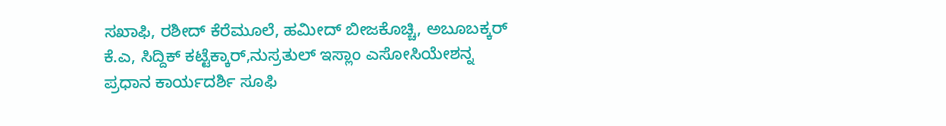ಸಖಾಫಿ, ರಶೀದ್ ಕೆರೆಮೂಲೆ, ಹಮೀದ್ ಬೀಜಕೊಚ್ಚಿ, ಅಬೂಬಕ್ಕರ್ ಕೆ.ಎ, ಸಿದ್ದಿಕ್ ಕಟ್ಟೆಕ್ಕಾರ್,ನುಸ್ರತುಲ್ ಇಸ್ಲಾಂ ಎಸೋಸಿಯೇಶನ್ನ ಪ್ರಧಾನ ಕಾರ್ಯದರ್ಶಿ ಸೂಫಿ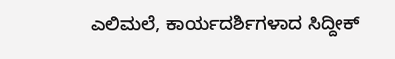ಎಲಿಮಲೆ, ಕಾರ್ಯದರ್ಶಿಗಳಾದ ಸಿದ್ದೀಕ್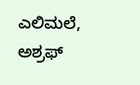ಎಲಿಮಲೆ, ಅಶ್ರಫ್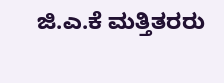ಜಿ.ಎ.ಕೆ ಮತ್ತಿತರರು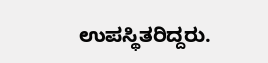ಉಪಸ್ಥಿತರಿದ್ದರು.